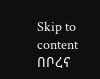Skip to content
በቦረና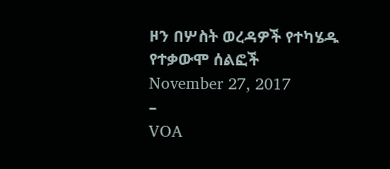ዞን በሦስት ወረዳዎች የተካሄዱ የተቃውሞ ሰልፎች
November 27, 2017
–
VOA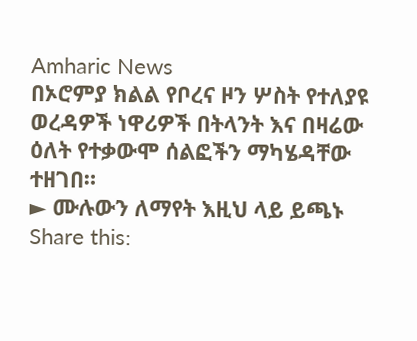Amharic News
በኦሮምያ ክልል የቦረና ዞን ሦስት የተለያዩ ወረዳዎች ነዋሪዎች በትላንት እና በዛሬው ዕለት የተቃውሞ ሰልፎችን ማካሄዳቸው ተዘገበ።
► ሙሉውን ለማየት እዚህ ላይ ይጫኑ
Share this: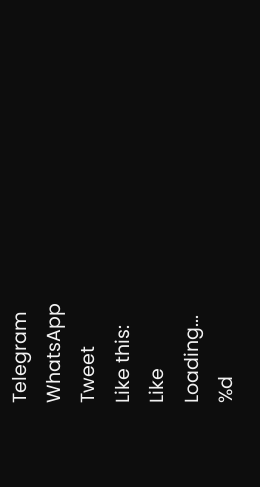Telegram
WhatsApp
Tweet
Like this:
Like
Loading...
%d